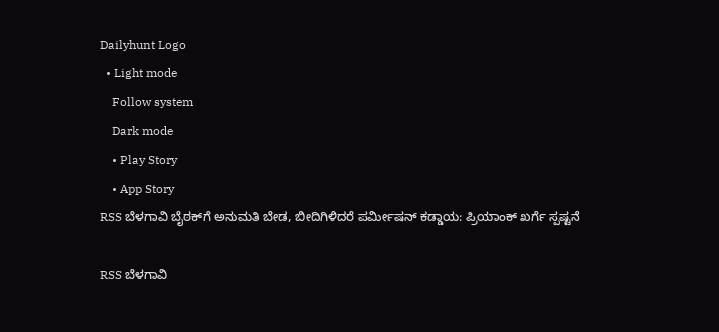Dailyhunt Logo
  • Light mode
    Follow system
    Dark mode
    • Play Story
    • App Story
RSS ಬೆಳಗಾವಿ ಬೈಠಕ್‌ಗೆ ಅನುಮತಿ ಬೇಡ, ಬೀದಿಗಿಳಿದರೆ ಪರ್ಮೀಷನ್ ಕಡ್ಡಾಯ: ಪ್ರಿಯಾಂಕ್ ಖರ್ಗೆ ಸ್ಪಷ್ಟನೆ

RSS ಬೆಳಗಾವಿ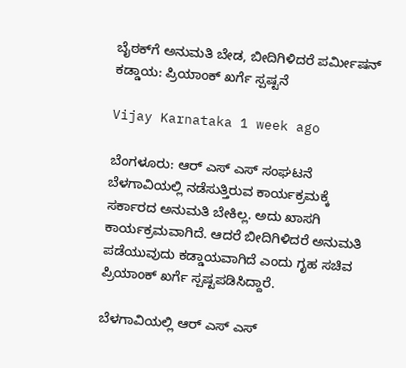ಬೈಠಕ್‌ಗೆ ಅನುಮತಿ ಬೇಡ, ಬೀದಿಗಿಳಿದರೆ ಪರ್ಮೀಷನ್ ಕಡ್ಡಾಯ: ಪ್ರಿಯಾಂಕ್ ಖರ್ಗೆ ಸ್ಪಷ್ಟನೆ

Vijay Karnataka 1 week ago

ಬೆಂಗಳೂರು: ಆರ್ ಎಸ್ ಎಸ್ ಸಂಘಟನೆ ಬೆಳಗಾವಿಯಲ್ಲಿ ನಡೆಸುತ್ತಿರುವ ಕಾರ್ಯಕ್ರಮಕ್ಕೆ ಸರ್ಕಾರದ ಅನುಮತಿ ಬೇಕಿಲ್ಲ. ಅದು ಖಾಸಗಿ ಕಾರ್ಯಕ್ರಮವಾಗಿದೆ. ಆದರೆ ಬೀದಿಗಿಳಿದರೆ ಅನುಮತಿ ಪಡೆಯುವುದು ಕಡ್ಡಾಯವಾಗಿದೆ ಎಂದು ಗೃಹ ಸಚಿವ ಪ್ರಿಯಾಂಕ್ ಖರ್ಗೆ ಸ್ಪಷ್ಟಪಡಿಸಿದ್ದಾರೆ.

ಬೆಳಗಾವಿಯಲ್ಲಿ ಆರ್ ಎಸ್ ಎಸ್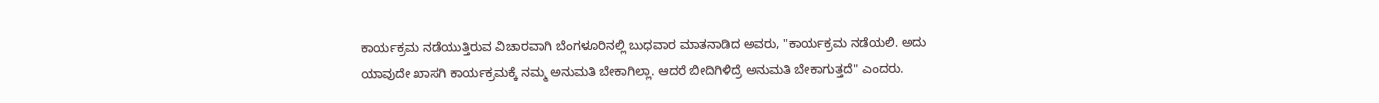ಕಾರ್ಯಕ್ರಮ ನಡೆಯುತ್ತಿರುವ ವಿಚಾರವಾಗಿ ಬೆಂಗಳೂರಿನಲ್ಲಿ ಬುಧವಾರ ಮಾತನಾಡಿದ ಅವರು, "ಕಾರ್ಯಕ್ರಮ ನಡೆಯಲಿ. ಅದು ಯಾವುದೇ ಖಾಸಗಿ ಕಾರ್ಯಕ್ರಮಕ್ಕೆ ನಮ್ಮ ಅನುಮತಿ ಬೇಕಾಗಿಲ್ಲಾ. ಆದರೆ ಬೀದಿಗಿಳಿದ್ರೆ ಅನುಮತಿ ಬೇಕಾಗುತ್ತದೆ" ಎಂದರು.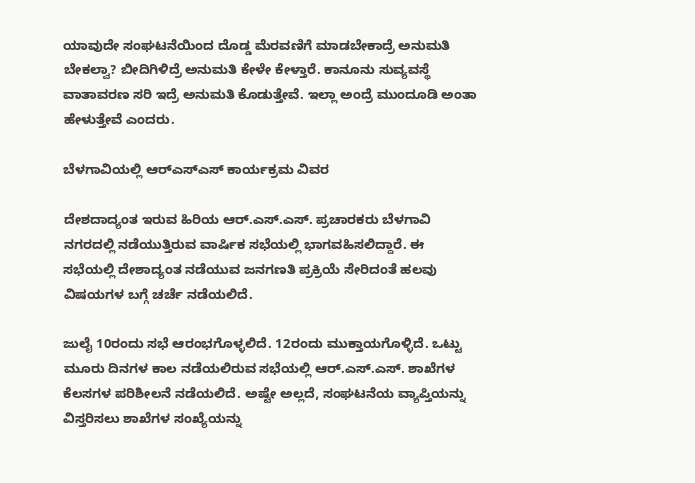ಯಾವುದೇ ಸಂಘಟನೆಯಿಂದ ದೊಡ್ಡ ಮೆರವಣಿಗೆ ಮಾಡಬೇಕಾದ್ರೆ ಅನುಮತಿ ಬೇಕಲ್ವಾ? ಬೀದಿಗಿಳಿದ್ರೆ ಅನುಮತಿ ಕೇಳೇ ಕೇಳ್ತಾರೆ. ಕಾನೂನು ಸುವ್ಯವಸ್ಥೆ ವಾತಾವರಣ ಸರಿ ಇದ್ರೆ ಅನುಮತಿ ಕೊಡುತ್ತೇವೆ. ಇಲ್ಲಾ ಅಂದ್ರೆ ಮುಂದೂಡಿ ಅಂತಾ ಹೇಳುತ್ತೇವೆ ಎಂದರು‌.

ಬೆಳಗಾವಿಯಲ್ಲಿ ಆರ್‌ಎಸ್‌ಎಸ್‌ ಕಾರ್ಯಕ್ರಮ ವಿವರ

ದೇಶದಾದ್ಯಂತ ಇರುವ ಹಿರಿಯ ಆರ್‌.ಎಸ್‌.ಎಸ್. ಪ್ರಚಾರಕರು ಬೆಳಗಾವಿ ನಗರದಲ್ಲಿ ನಡೆಯುತ್ತಿರುವ ವಾರ್ಷಿಕ ಸಭೆಯಲ್ಲಿ ಭಾಗವಹಿಸಲಿದ್ದಾರೆ. ಈ ಸಭೆಯಲ್ಲಿ ದೇಶಾದ್ಯಂತ ನಡೆಯುವ ಜನಗಣತಿ ಪ್ರಕ್ರಿಯೆ ಸೇರಿದಂತೆ ಹಲವು ವಿಷಯಗಳ ಬಗ್ಗೆ ಚರ್ಚೆ ನಡೆಯಲಿದೆ.

ಜುಲೈ 10ರಂದು ಸಭೆ ಆರಂಭಗೊಳ್ಳಲಿದೆ. 12ರಂದು ಮುಕ್ತಾಯಗೊಳ್ಳಿದೆ. ಒಟ್ಟು ಮೂರು ದಿನಗಳ ಕಾಲ ನಡೆಯಲಿರುವ ಸಭೆಯಲ್ಲಿ ಆರ್‌.ಎಸ್‌.ಎಸ್. ಶಾಖೆಗಳ ಕೆಲಸಗಳ ಪರಿಶೀಲನೆ ನಡೆಯಲಿದೆ. ಅಷ್ಟೇ ಅಲ್ಲದೆ, ಸಂಘಟನೆಯ ವ್ಯಾಪ್ತಿಯನ್ನು ವಿಸ್ತರಿಸಲು ಶಾಖೆಗಳ ಸಂಖ್ಯೆಯನ್ನು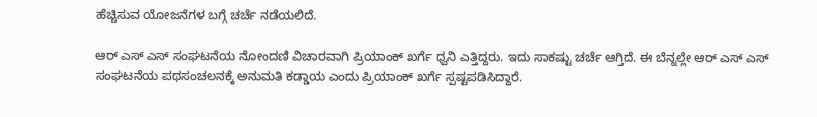ಹೆಚ್ಚಿಸುವ ಯೋಜನೆಗಳ ಬಗ್ಗೆ ಚರ್ಚೆ ನಡೆಯಲಿದೆ‌.

ಆರ್ ಎಸ್ ಎಸ್ ಸಂಘಟನೆಯ ನೋಂದಣಿ ವಿಚಾರವಾಗಿ ಪ್ರಿಯಾಂಕ್ ಖರ್ಗೆ ಧ್ವನಿ ಎತ್ತಿದ್ದರು. ಇದು ಸಾಕಷ್ಟು ಚರ್ಚೆ ಆಗ್ತಿದೆ. ಈ ಬೆನ್ನಲ್ಲೇ ಆರ್ ಎಸ್ ಎಸ್ ಸಂಘಟನೆಯ ಪಥಸಂಚಲನಕ್ಕೆ ಅನುಮತಿ ಕಡ್ಡಾಯ ಎಂದು ಪ್ರಿಯಾಂಕ್ ಖರ್ಗೆ ಸ್ಪಷ್ಟಪಡಿಸಿದ್ದಾರೆ.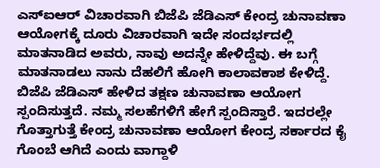ಎಸ್‌ಐಆರ್ ವಿಚಾರವಾಗಿ ಬಿಜೆಪಿ ಜೆಡಿಎಸ್ ಕೇಂದ್ರ ಚುನಾವಣಾ ಆಯೋಗಕ್ಕೆ ದೂರು ವಿಚಾರವಾಗಿ ಇದೇ ಸಂದರ್ಭದಲ್ಲಿ ಮಾತನಾಡಿದ ಅವರು, ನಾವು ಅದನ್ನೇ ಹೇಳಿದ್ದೆವು. ಈ ಬಗ್ಗೆ ಮಾತನಾಡಲು ನಾನು ದೆಹಲಿಗೆ ಹೋಗಿ ಕಾಲಾವಕಾಶ ಕೇಳಿದ್ದೆ. ಬಿಜೆಪಿ ಜೆಡಿಎಸ್ ಹೇಳಿದ ತಕ್ಷಣ ಚುನಾವಣಾ ಆಯೋಗ ಸ್ಪಂದಿಸುತ್ತದೆ. ನಮ್ಮ ಸಲಹೆಗಳಿಗೆ ಹೇಗೆ ಸ್ಪಂದಿಸ್ತಾರೆ. ಇದರಲ್ಲೇ ಗೊತ್ತಾಗುತ್ತೆ ಕೇಂದ್ರ ಚುನಾವಣಾ ಆಯೋಗ ಕೇಂದ್ರ ಸರ್ಕಾರದ ಕೈ ಗೊಂಬೆ ಆಗಿದೆ ಎಂದು ವಾಗ್ದಾಳಿ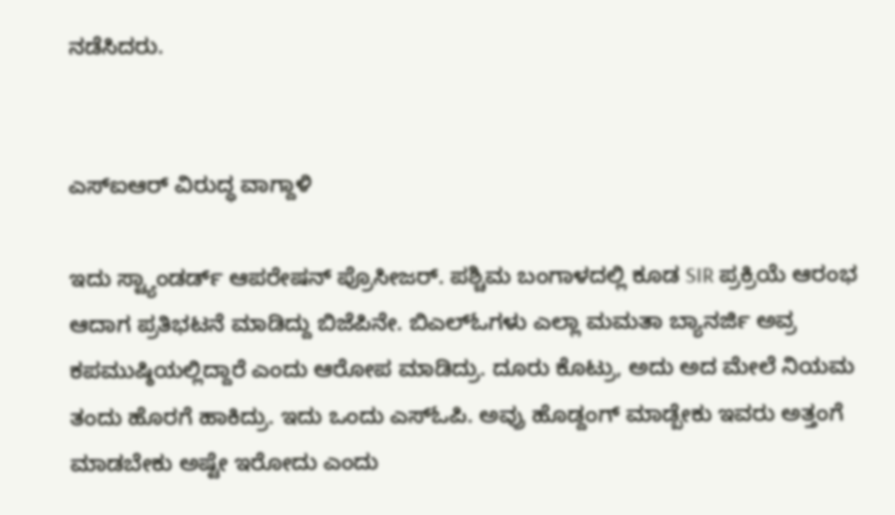ನಡೆಸಿದರು.


ಎಸ್‌ಐಆರ್ ವಿರುದ್ಧ ವಾಗ್ದಾಳಿ

ಇದು ಸ್ಟ್ಯಾಂಡರ್ಡ್ ಆಪರೇಷನ್ ಪ್ರೊಸೀಜರ್. ಪಶ್ಚಿಮ ಬಂಗಾಳದಲ್ಲಿ ಕೂಡ SIR ಪ್ರಕ್ರಿಯೆ ಆರಂಭ ಆದಾಗ ಪ್ರತಿಭಟನೆ ಮಾಡಿದ್ದು ಬಿಜೆಪಿನೇ. ಬಿಎಲ್‌ಓಗಳು ಎಲ್ಲಾ ಮಮತಾ ಬ್ಯಾನರ್ಜಿ ಅವ್ರ ಕಪಮುಷ್ಠಿಯಲ್ಲಿದ್ದಾರೆ ಎಂದು ಆರೋಪ ಮಾಡಿದ್ರು. ದೂರು ಕೊಟ್ರು, ಅದು ಅದ ಮೇಲೆ ನಿಯಮ ತಂದು ಹೊರಗೆ ಹಾಕಿದ್ರು. ಇದು ಒಂದು ಎಸ್‌ಓಪಿ. ಅವ್ರು ಹೊಡ್ದಂಗ್ ಮಾಡ್ಬೇಕು ಇವರು ಅತ್ತಂಗೆ ಮಾಡಬೇಕು ಅಷ್ಟೇ ಇರೋದು ಎಂದು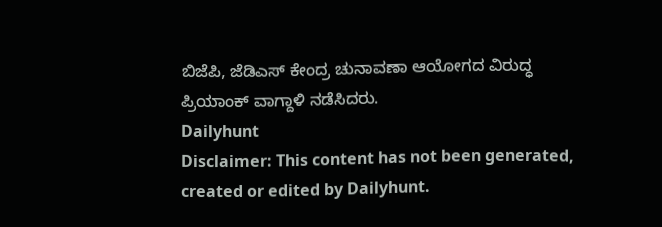ಬಿಜೆಪಿ, ಜೆಡಿಎಸ್ ಕೇಂದ್ರ ಚುನಾವಣಾ ಆಯೋಗದ ವಿರುದ್ಧ ಪ್ರಿಯಾಂಕ್ ವಾಗ್ದಾಳಿ ನಡೆಸಿದರು.
Dailyhunt
Disclaimer: This content has not been generated, created or edited by Dailyhunt.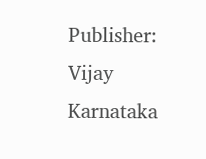Publisher: Vijay Karnataka